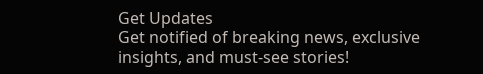Get Updates
Get notified of breaking news, exclusive insights, and must-see stories!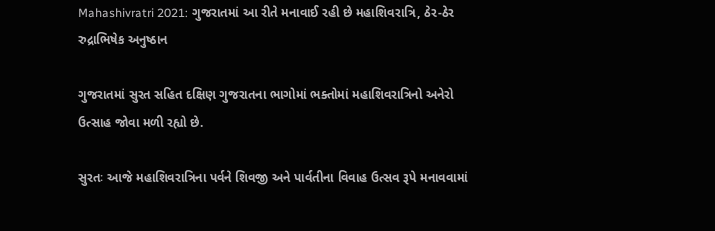Mahashivratri 2021: ગુજરાતમાં આ રીતે મનાવાઈ રહી છે મહાશિવરાત્રિ, ઠેર-ઠેર રુદ્રાભિષેક અનુષ્ઠાન

ગુજરાતમાં સુરત સહિત દક્ષિણ ગુજરાતના ભાગોમાં ભક્તોમાં મહાશિવરાત્રિનો અનેરો ઉત્સાહ જોવા મળી રહ્યો છે.

સુરતઃ આજે મહાશિવરાત્રિના પર્વને શિવજી અને પાર્વતીના વિવાહ ઉત્સવ રૂપે મનાવવામાં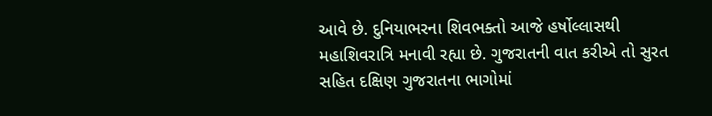આવે છે. દુનિયાભરના શિવભક્તો આજે હર્ષોલ્લાસથી મહાશિવરાત્રિ મનાવી રહ્યા છે. ગુજરાતની વાત કરીએ તો સુરત સહિત દક્ષિણ ગુજરાતના ભાગોમાં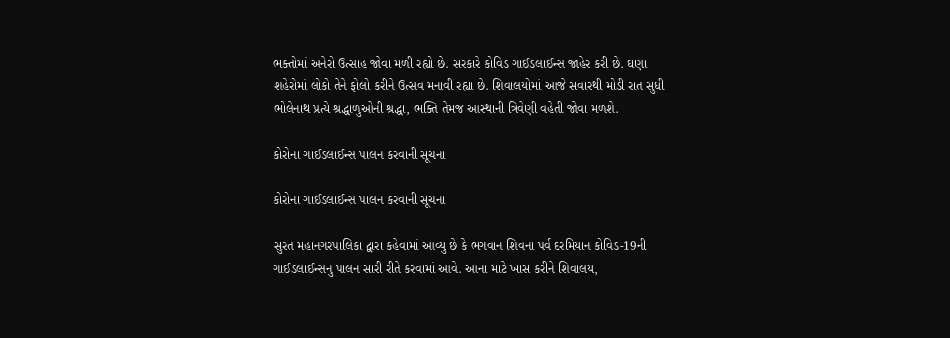ભક્તોમાં અનેરો ઉત્સાહ જોવા મળી રહ્યો છે. સરકારે કોવિડ ગાઈડલાઈન્સ જાહેર કરી છે. ઘણા શહેરોમાં લોકો તેને ફોલો કરીને ઉત્સવ મનાવી રહ્યા છે. શિવાલયોમાં આજે સવારથી મોડી રાત સુધી ભોલેનાથ પ્રત્યે શ્રદ્ધાળુઓની શ્રદ્ધા, ભક્તિ તેમજ આસ્થાની ત્રિવેણી વહેતી જોવા મળશે.

કોરોના ગાઈડલાઈન્સ પાલન કરવાની સૂચના

કોરોના ગાઈડલાઈન્સ પાલન કરવાની સૂચના

સુરત મહાનગરપાલિકા દ્વારા કહેવામાં આવ્યુ છે કે ભગવાન શિવના પર્વ દરમિયાન કોવિડ-19ની ગાઈડલાઈન્સનુ પાલન સારી રીતે કરવામાં આવે. આના માટે ખાસ કરીને શિવાલય,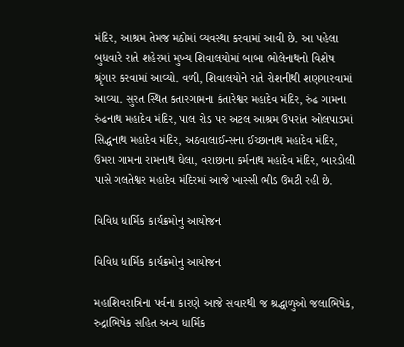મંદિર, આશ્રમ તેમજ મઠોમાં વ્યવસ્થા કરવામાં આવી છે. આ પહેલા બુધવારે રાતે શહેરમાં મુખ્ય શિવાલયોમાં બાબા ભોલેનાથનો વિશેષ શ્રૃંગાર કરવામાં આવ્યો. વળી, શિવાલયોને રાતે રોશનીથી શણગારવામાં આવ્યા. સુરત સ્થિત કતારગામના કંતારેશ્વર મહાદેવ મંદિર, રુંઢ ગામના રુંઢનાથ મહાદેવ મંદિર, પાલ રોડ પર અટલ આશ્રમ ઉપરાંત ઓલપાડમાં સિદ્ધનાથ મહાદેવ મંદિર, અઠવાલાઈન્સના ઈચ્છાનાથ મહાદેવ મંદિર, ઉમરા ગામના રામનાથ ઘેલા, વરાછાના કર્મનાથ મહાદેવ મંદિર, બારડોલી પાસે ગલતેશ્વર મહાદેવ મંદિરમાં આજે ખાસ્સી ભીડ ઉમટી રહી છે.

વિવિધ ધાર્મિક કાર્યક્રમોનુ આયોજન

વિવિધ ધાર્મિક કાર્યક્રમોનુ આયોજન

મહાશિવરાત્રિના પર્વના કારણે આજે સવારથી જ શ્રદ્ધાળુઓ જલાભિષેક, રુદ્રાભિષેક સહિત અન્ય ધાર્મિક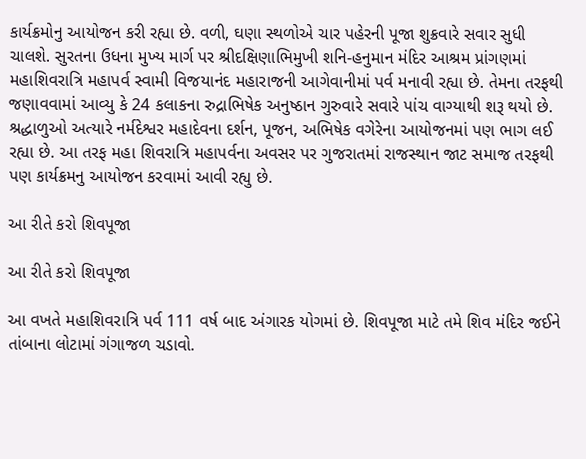કાર્યક્રમોનુ આયોજન કરી રહ્યા છે. વળી, ઘણા સ્થળોએ ચાર પહેરની પૂજા શુક્રવારે સવાર સુધી ચાલશે. સુરતના ઉધના મુખ્ય માર્ગ પર શ્રીદક્ષિણાભિમુખી શનિ-હનુમાન મંદિર આશ્રમ પ્રાંગણમાં મહાશિવરાત્રિ મહાપર્વ સ્વામી વિજયાનંદ મહારાજની આગેવાનીમાં પર્વ મનાવી રહ્યા છે. તેમના તરફથી જણાવવામાં આવ્યુ કે 24 કલાકના રુદ્રાભિષેક અનુષ્ઠાન ગુરુવારે સવારે પાંચ વાગ્યાથી શરૂ થયો છે. શ્રદ્ધાળુઓ અત્યારે નર્મદેશ્વર મહાદેવના દર્શન, પૂજન, અભિષેક વગેરેના આયોજનમાં પણ ભાગ લઈ રહ્યા છે. આ તરફ મહા શિવરાત્રિ મહાપર્વના અવસર પર ગુજરાતમાં રાજસ્થાન જાટ સમાજ તરફથી પણ કાર્યક્રમનુ આયોજન કરવામાં આવી રહ્યુ છે.

આ રીતે કરો શિવપૂજા

આ રીતે કરો શિવપૂજા

આ વખતે મહાશિવરાત્રિ પર્વ 111 વર્ષ બાદ અંગારક યોગમાં છે. શિવપૂજા માટે તમે શિવ મંદિર જઈને તાંબાના લોટામાં ગંગાજળ ચડાવો.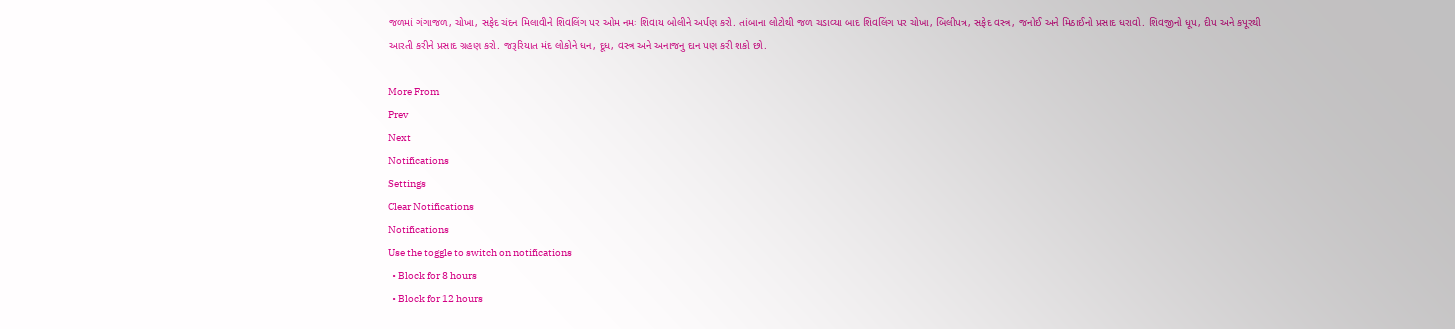જળમાં ગંગાજળ, ચોખા, સફેદ ચંદન મિલાવીને શિવલિંગ પર ઓમ નમઃ શિવાય બોલીને અર્પણ કરો. તાંબાના લોટોથી જળ ચડાવ્યા બાદ શિવલિંગ પર ચોખા, બિલીપત્ર, સફેદ વસ્ત્ર, જનોઈ અને મિઠાઈનો પ્રસાદ ધરાવો. શિવજીનો ધૂપ, દીપ અને કપૂરથી આરતી કરીને પ્રસાદ ગ્રહણ કરો. જરૂરિયાત મંદ લોકોને ધન, દૂધ, વસ્ત્ર અને અનાજનુ દાન પણ કરી શકો છો.

More From
Prev
Next
Notifications
Settings
Clear Notifications
Notifications
Use the toggle to switch on notifications
  • Block for 8 hours
  • Block for 12 hours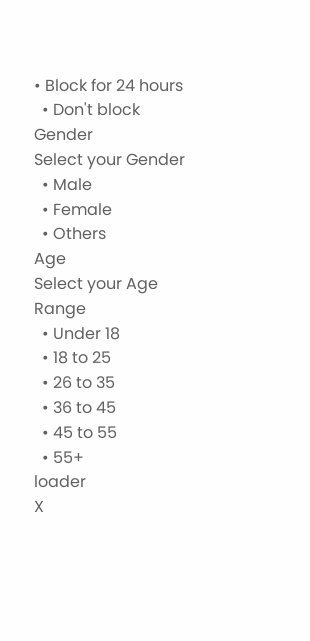• Block for 24 hours
  • Don't block
Gender
Select your Gender
  • Male
  • Female
  • Others
Age
Select your Age Range
  • Under 18
  • 18 to 25
  • 26 to 35
  • 36 to 45
  • 45 to 55
  • 55+
loader
X